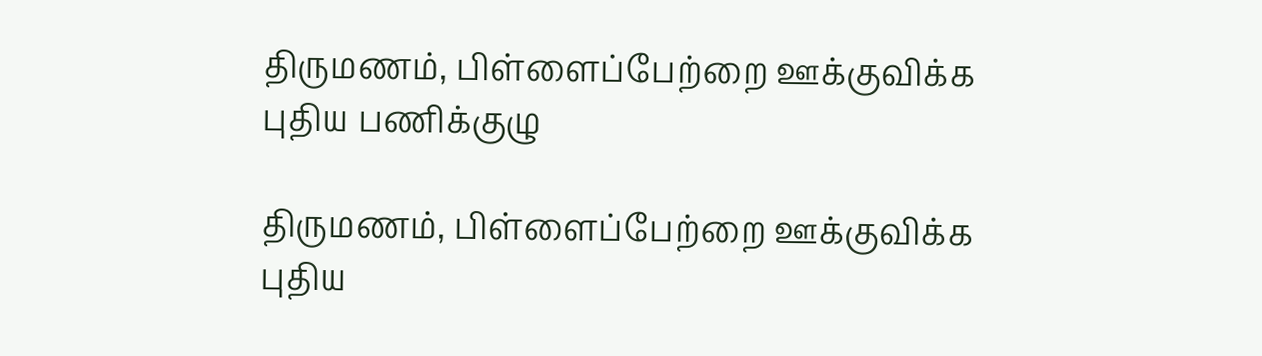திருமணம், பிள்ளைப்பேற்றை ஊக்குவிக்க புதிய பணிக்குழு

திருமணம், பிள்ளைப்பேற்றை ஊக்குவிக்க புதிய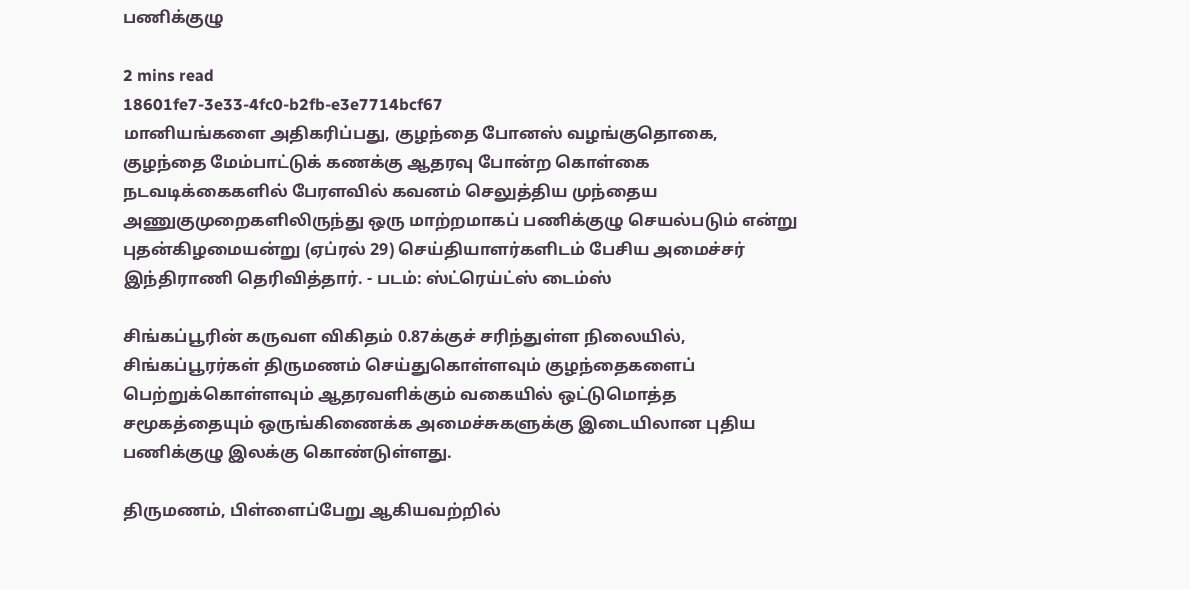பணிக்குழு

2 mins read
18601fe7-3e33-4fc0-b2fb-e3e7714bcf67
மானியங்களை அதிகரிப்பது, குழந்தை போனஸ் வழங்குதொகை, குழந்தை மேம்பாட்டுக் கணக்கு ஆதரவு போன்ற கொள்கை நடவடிக்கைகளில் பேரளவில் கவனம் செலுத்திய முந்தைய அணுகுமுறைகளிலிருந்து ஒரு மாற்றமாகப் பணிக்குழு செயல்படும் என்று புதன்கிழமையன்று (ஏப்ரல் 29) செய்தியாளர்களிடம் பேசிய அமைச்சர் இந்திராணி தெரிவித்தார். - படம்: ஸ்ட்ரெய்ட்ஸ் டைம்ஸ்

சிங்கப்பூரின் கருவள விகிதம் 0.87க்குச் சரிந்துள்ள நிலையில், சிங்கப்பூரர்கள் திருமணம் செய்துகொள்ளவும் குழந்தைகளைப் பெற்றுக்கொள்ளவும் ஆதரவளிக்கும் வகையில் ஒட்டுமொத்த சமூகத்தையும் ஒருங்கிணைக்க அமைச்சுகளுக்கு இடையிலான புதிய பணிக்குழு இலக்கு கொண்டுள்ளது.

திருமணம், பிள்ளைப்பேறு ஆகியவற்றில்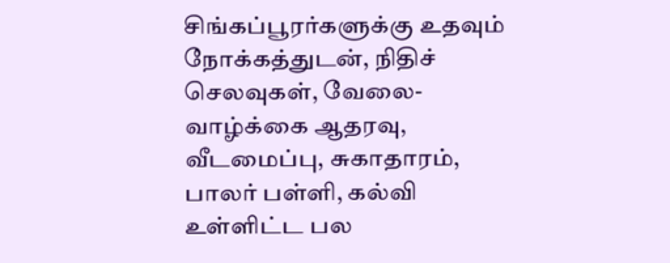சிங்கப்பூரர்களுக்கு உதவும் நோக்கத்துடன், நிதிச் செலவுகள், வேலை-வாழ்க்கை ஆதரவு, வீடமைப்பு, சுகாதாரம், பாலர் பள்ளி, கல்வி உள்ளிட்ட பல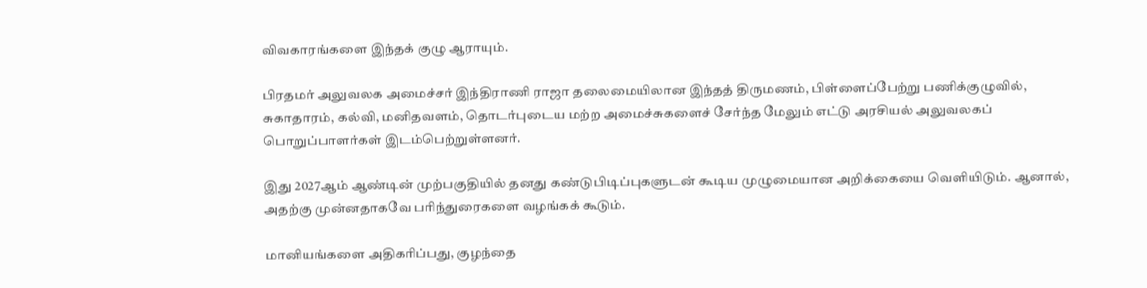விவகாரங்களை இந்தக் குழு ஆராயும்.

பிரதமர் அலுவலக அமைச்சர் இந்திராணி ராஜா தலைமையிலான இந்தத் திருமணம், பிள்ளைப்பேற்று பணிக்குழுவில், சுகாதாரம், கல்வி, மனிதவளம், தொடர்புடைய மற்ற அமைச்சுகளைச் சேர்ந்த மேலும் எட்டு அரசியல் அலுவலகப் பொறுப்பாளர்கள் இடம்பெற்றுள்ளனர்.

இது 2027ஆம் ஆண்டின் முற்பகுதியில் தனது கண்டுபிடிப்புகளுடன் கூடிய முழுமையான அறிக்கையை வெளியிடும். ஆனால், அதற்கு முன்னதாகவே பரிந்துரைகளை வழங்கக் கூடும்.

மானியங்களை அதிகரிப்பது, குழந்தை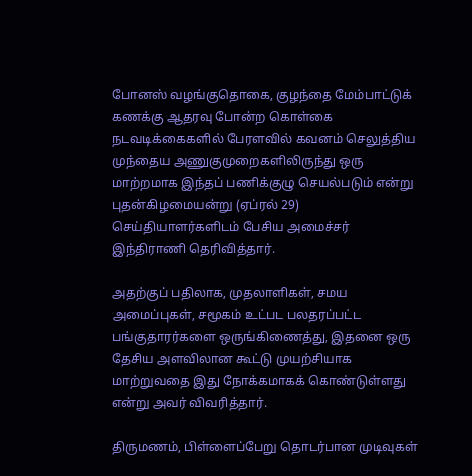போனஸ் வழங்குதொகை, குழந்தை மேம்பாட்டுக் கணக்கு ஆதரவு போன்ற கொள்கை நடவடிக்கைகளில் பேரளவில் கவனம் செலுத்திய முந்தைய அணுகுமுறைகளிலிருந்து ஒரு மாற்றமாக இந்தப் பணிக்குழு செயல்படும் என்று புதன்கிழமையன்று (ஏப்ரல் 29) செய்தியாளர்களிடம் பேசிய அமைச்சர் இந்திராணி தெரிவித்தார்.

அதற்குப் பதிலாக, முதலாளிகள், சமய அமைப்புகள், சமூகம் உட்பட பலதரப்பட்ட பங்குதாரர்களை ஒருங்கிணைத்து, இதனை ஒரு தேசிய அளவிலான கூட்டு முயற்சியாக மாற்றுவதை இது நோக்கமாகக் கொண்டுள்ளது என்று அவர் விவரித்தார்.

திருமணம், பிள்ளைப்பேறு தொடர்பான முடிவுகள்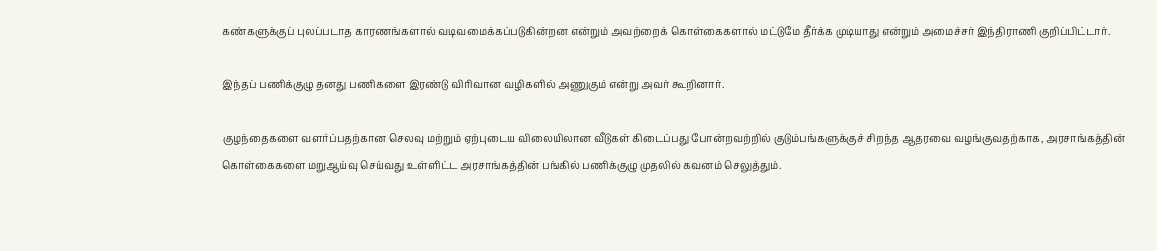கண்களுக்குப் புலப்படாத காரணங்களால் வடிவமைக்கப்படுகின்றன என்றும் அவற்றைக் கொள்கைகளால் மட்டுமே தீர்க்க முடியாது என்றும் அமைச்சர் இந்திராணி குறிப்பிட்டார்.

இந்தப் பணிக்குழு தனது பணிகளை இரண்டு விரிவான வழிகளில் அணுகும் என்று அவர் கூறினார்.

குழந்தைகளை வளர்ப்பதற்கான செலவு மற்றும் ஏற்புடைய விலையிலான வீடுகள் கிடைப்பது போன்றவற்றில் குடும்பங்களுக்குச் சிறந்த ஆதரவை வழங்குவதற்காக, அரசாங்கத்தின் கொள்கைகளை மறுஆய்வு செய்வது உள்ளிட்ட அரசாங்கத்தின் பங்கில் பணிக்குழு முதலில் கவனம் செலுத்தும்.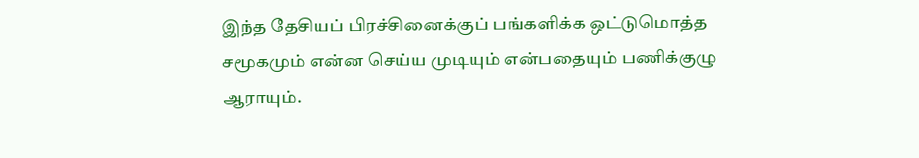இந்த தேசியப் பிரச்சினைக்குப் பங்களிக்க ஒட்டுமொத்த சமூகமும் என்ன செய்ய முடியும் என்பதையும் பணிக்குழு ஆராயும்.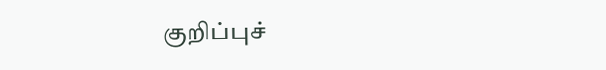குறிப்புச்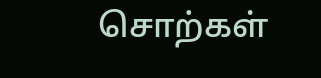சொற்கள்